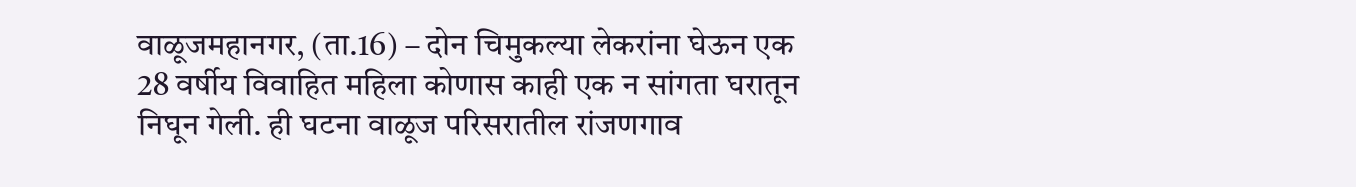वाळूजमहानगर, (ता.16) – दोन चिमुकल्या लेकरांना घेऊन एक 28 वर्षीय विवाहित महिला कोणास काही एक न सांगता घरातून निघून गेली. ही घटना वाळूज परिसरातील रांजणगाव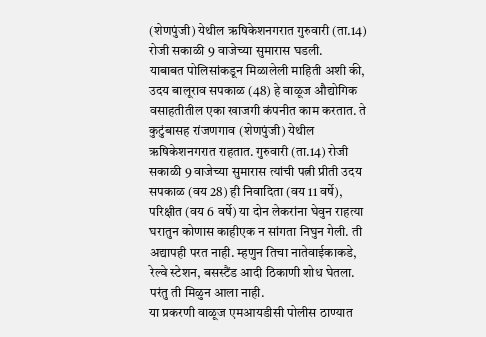(शेणपुंजी) येथील ऋषिकेशनगरात गुरुवारी (ता.14) रोजी सकाळी 9 वाजेच्या सुमारास घडली.
याबाबत पोलिसांकडून मिळालेली माहिती अशी की, उदय बालूराव सपकाळ (48) हे वाळूज औद्योगिक वसाहतीतील एका खाजगी कंपनीत काम करतात. ते कुटुंबासह रांजणगाव (शेणपुंजी) येथील ऋषिकेशनगरात राहतात. गुरुवारी (ता.14) रोजी सकाळी 9 वाजेच्या सुमारास त्यांची पत्नी प्रीती उदय सपकाळ (वय 28) ही निवादिता (वय 11 वर्षे), परिक्षीत (वय 6 वर्षे) या दोन लेकरांना घेवुन राहत्या घरातुन कोणास काहीएक न सांगता निघुन गेली. ती अद्यापही परत नाही. म्हणुन तिचा नातेवाईकाकडे, रेल्वे स्टेशन, बसस्टैंड आदी ठिकाणी शोध घेतला. परंतु ती मिळुन आला नाही.
या प्रकरणी वाळूज एमआयडीसी पोलीस ठाण्यात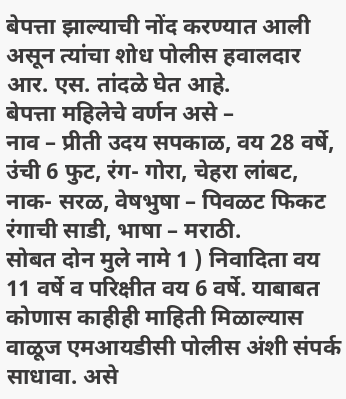बेपत्ता झाल्याची नोंद करण्यात आली असून त्यांचा शोध पोलीस हवालदार आर. एस. तांदळे घेत आहे.
बेपत्ता महिलेचे वर्णन असे –
नाव – प्रीती उदय सपकाळ, वय 28 वर्षे, उंची 6 फुट, रंग- गोरा, चेहरा लांबट, नाक- सरळ, वेषभुषा – पिवळट फिकट रंगाची साडी, भाषा – मराठी.
सोबत दोन मुले नामे 1 ) निवादिता वय 11 वर्षे व परिक्षीत वय 6 वर्षे. याबाबत कोणास काहीही माहिती मिळाल्यास वाळूज एमआयडीसी पोलीस अंशी संपर्क साधावा. असे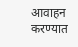आवाहन करण्यात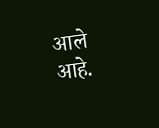आले आहे.